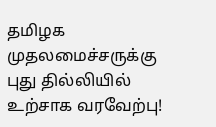தமிழக முதலமைச்சருக்கு புது தில்லியில் உற்சாக வரவேற்பு!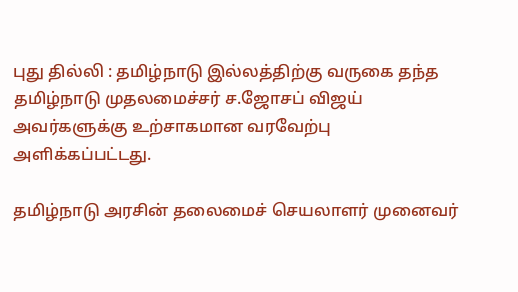புது தில்லி : தமிழ்நாடு இல்லத்திற்கு வருகை தந்த தமிழ்நாடு முதலமைச்சர் ச.ஜோசப் விஜய் அவர்களுக்கு உற்சாகமான வரவேற்பு அளிக்கப்பட்டது.

தமிழ்நாடு அரசின் தலைமைச் செயலாளர் முனைவர்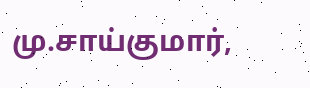மு.சாய்குமார்,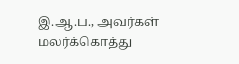இ.ஆ.ப., அவர்கள் மலர்க்கொத்து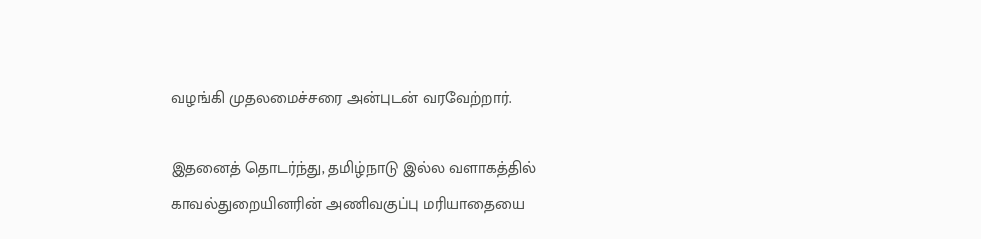வழங்கி முதலமைச்சரை அன்புடன் வரவேற்றார்.

இதனைத் தொடர்ந்து, தமிழ்நாடு இல்ல வளாகத்தில் காவல்துறையினரின் அணிவகுப்பு மரியாதையை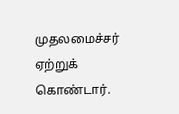முதலமைச்சர் ஏற்றுக் கொண்டார்.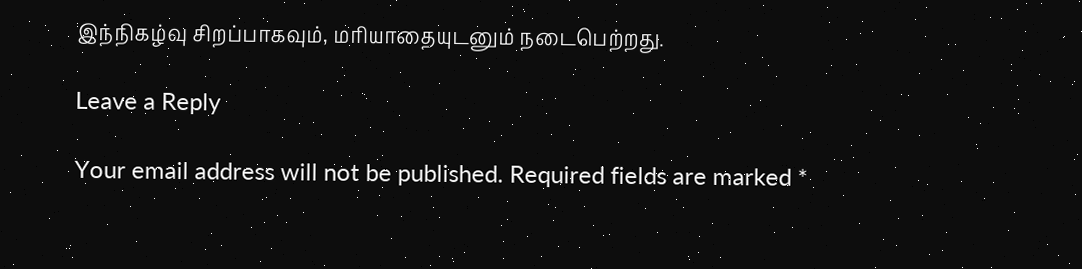இந்நிகழ்வு சிறப்பாகவும், மரியாதையுடனும் நடைபெற்றது.

Leave a Reply

Your email address will not be published. Required fields are marked *